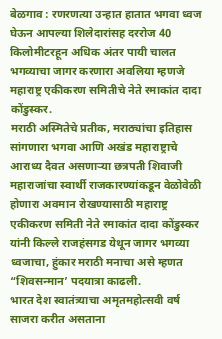बेळगाव : रणरणत्या उन्हात हातात भगवा ध्वज घेऊन आपल्या शिलेदारांसह दररोज 40 किलोमीटरहून अधिक अंतर पायी चालत भगव्याचा जागर करणारा अवलिया म्हणजे महाराष्ट्र एकीकरण समितीचे नेते रमाकांत दादा कोंडुस्कर.
मराठी अस्मितेचे प्रतीक, मराठ्यांचा इतिहास सांगणारा भगवा आणि अखंड महाराष्ट्राचे आराध्य दैवत असणाऱ्या छत्रपती शिवाजी महाराजांचा स्वार्थी राजकारण्यांकडून वेळोवेळी होणारा अवमान रोखण्यासाठी महाराष्ट्र एकीकरण समिती नेते रमाकांत दादा कोंडुस्कर यांनी किल्ले राजहंसगड येथून जागर भगव्या ध्वजाचा, हुंकार मराठी मनाचा असे म्हणत “शिवसन्मान’ पदयात्रा काढली.
भारत देश स्वातंत्र्याचा अमृतमहोत्सवी वर्ष साजरा करीत असताना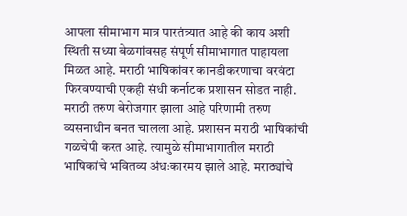आपला सीमाभाग मात्र पारतंत्र्यात आहे की काय अशी स्थिती सध्या बेळगांवसह संपूर्ण सीमाभागात पाहायला मिळत आहे. मराठी भाषिकांवर कानडीकरणाचा वरवंटा फिरवण्याची एकही संधी कर्नाटक प्रशासन सोडत नाही. मराठी तरुण बेरोजगार झाला आहे परिणामी तरुण व्यसनाधीन बनत चालला आहे. प्रशासन मराठी भाषिकांची गळचेपी करत आहे. त्यामुळे सीमाभागातील मराठी भाषिकांचे भवितव्य अंधःकारमय झाले आहे. मराठ्यांचे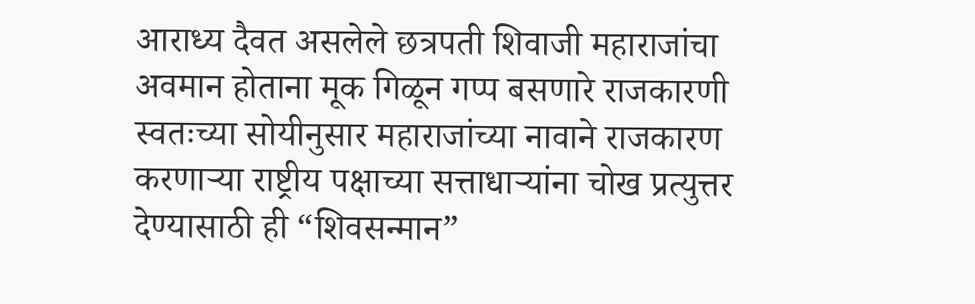आराध्य दैवत असलेले छत्रपती शिवाजी महाराजांचा अवमान होताना मूक गिळून गप्प बसणारे राजकारणी स्वतःच्या सोयीनुसार महाराजांच्या नावाने राजकारण करणाऱ्या राष्ट्रीय पक्षाच्या सत्ताधाऱ्यांना चोख प्रत्युत्तर देण्यासाठी ही “शिवसन्मान”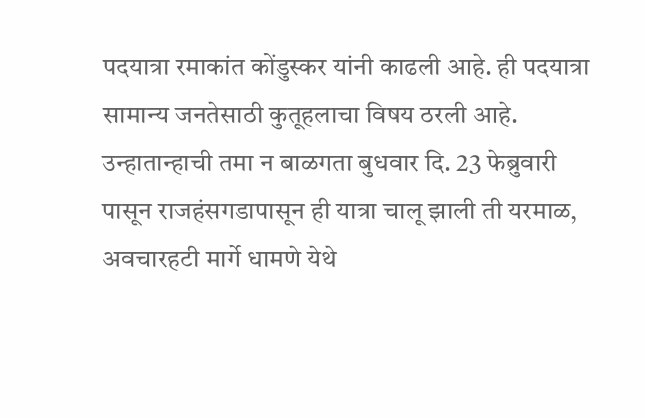पदयात्रा रमाकांत कोंडुस्कर यांनी काढली आहे. ही पदयात्रा सामान्य जनतेसाठी कुतूहलाचा विषय ठरली आहे. उन्हातान्हाची तमा न बाळगता बुधवार दि. 23 फेब्रुवारी पासून राजहंसगडापासून ही यात्रा चालू झाली ती यरमाळ, अवचारहटी मार्गे धामणे येथे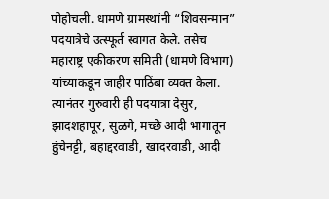पोहोचली. धामणे ग्रामस्थांनी “शिवसन्मान” पदयात्रेचे उत्स्फूर्त स्वागत केले. तसेच महाराष्ट्र एकीकरण समिती (धामणे विभाग) यांच्याकडून जाहीर पाठिंबा व्यक्त केला. त्यानंतर गुरुवारी ही पदयात्रा देसुर, झादशहापूर, सुळगे, मच्छे आदी भागातून हुंचेनट्टी, बहाद्दरवाडी, खादरवाडी, आदी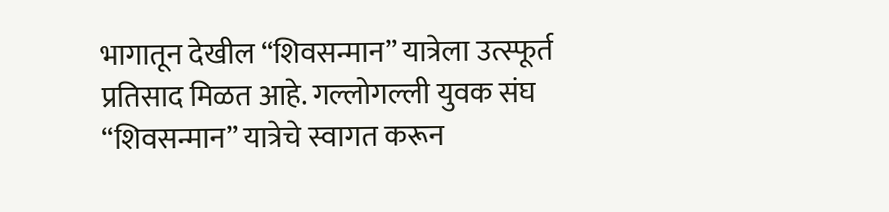भागातून देखील “शिवसन्मान” यात्रेला उत्स्फूर्त प्रतिसाद मिळत आहे. गल्लोगल्ली युवक संघ “शिवसन्मान” यात्रेचे स्वागत करून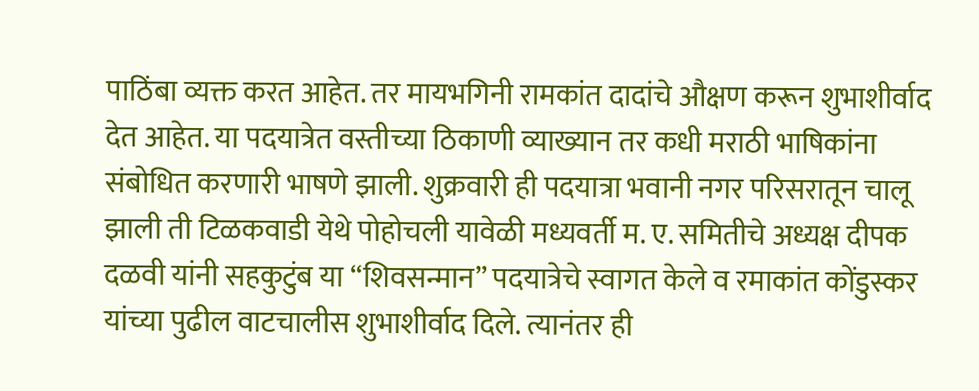पाठिंबा व्यक्त करत आहेत. तर मायभगिनी रामकांत दादांचे औक्षण करून शुभाशीर्वाद देत आहेत. या पदयात्रेत वस्तीच्या ठिकाणी व्याख्यान तर कधी मराठी भाषिकांना संबोधित करणारी भाषणे झाली. शुक्रवारी ही पदयात्रा भवानी नगर परिसरातून चालू झाली ती टिळकवाडी येथे पोहोचली यावेळी मध्यवर्ती म. ए. समितीचे अध्यक्ष दीपक दळवी यांनी सहकुटुंब या “शिवसन्मान” पदयात्रेचे स्वागत केले व रमाकांत कोंडुस्कर यांच्या पुढील वाटचालीस शुभाशीर्वाद दिले. त्यानंतर ही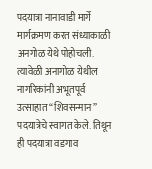पदयात्रा नानावाडी मार्गे मार्गक्रमण करत संध्याकाळी अनगोळ येथे पोहोचली. त्यावेळी अनागोळ येथील नागरिकांनी अभूतपूर्व उत्साहात “शिवसन्मान” पदयात्रेचे स्वागत केले. तिथून ही पदयात्रा वडगाव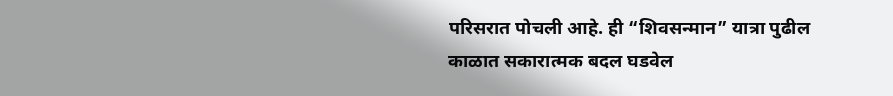परिसरात पोचली आहे. ही “शिवसन्मान” यात्रा पुढील काळात सकारात्मक बदल घडवेल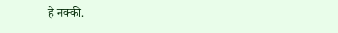हे नक्की.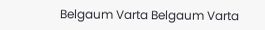Belgaum Varta Belgaum Varta